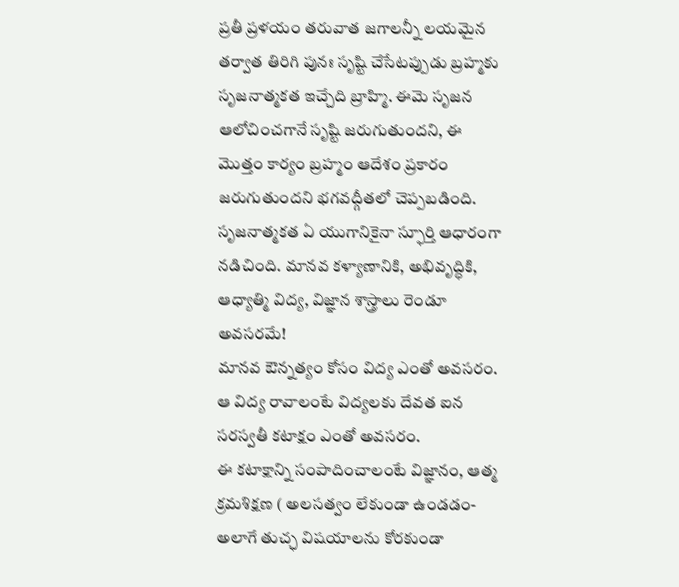ప్రతీ ప్రళయం తరువాత జగాలన్నీ లయమైన తర్వాత తిరిగి పునః సృష్టి చేసేటప్పుడు బ్రహ్మకు సృజనాత్మకత ఇచ్చేది బ్రాహ్మి. ఈమె సృజన ఆలోచించగానే సృష్టి జరుగుతుందని, ఈ మొత్తం కార్యం బ్రహ్మం ఆదేశం ప్రకారం జరుగుతుందని భగవద్గీతలో చెప్పబడింది.
సృజనాత్మకత ఏ యుగానికైనా స్ఫూర్తి ఆధారంగా నడిచింది. మానవ కళ్యాణానికి, అభివృద్ధికి, ఆధ్యాత్మి విద్య, విజ్ఞాన శాస్త్రాలు రెండూ అవసరమే!
మానవ ఔన్నత్యం కోసం విద్య ఎంతో అవసరం.
ఆ విద్య రావాలంటే విద్యలకు దేవత ఐన సరస్వతీ కటాక్షం ఎంతో అవసరం.
ఈ కటాక్షాన్ని సంపాదించాలంటే విజ్ఞానం, ఆత్మ క్రమశిక్షణ ( అలసత్వం లేకుండా ఉండడం- అలాగే తుచ్ఛ విషయాలను కోరకుండా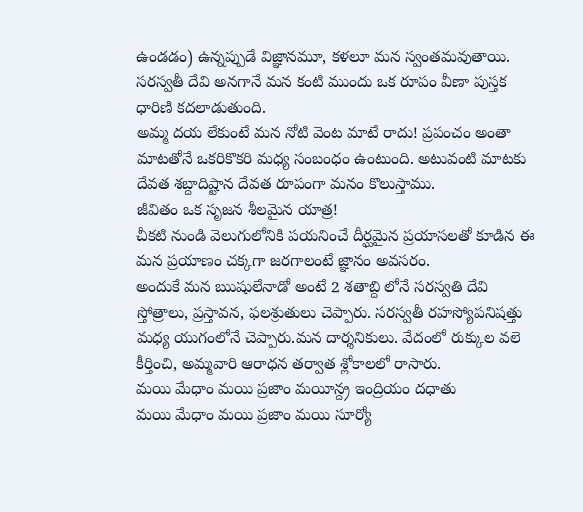ఉండడం) ఉన్నప్పుడే విజ్ఞానమూ, కళలూ మన స్వంతమవుతాయి.
సరస్వతీ దేవి అనగానే మన కంటి ముందు ఒక రూపం వీణా పుస్తక ధారిణి కదలాడుతుంది.
అమ్మ దయ లేకుంటే మన నోటి వెంట మాటే రాదు! ప్రపంచం అంతా మాటతోనే ఒకరికొకరి మధ్య సంబంధం ఉంటుంది. అటువంటి మాటకు దేవత శబ్దాదిష్టాన దేవత రూపంగా మనం కొలుస్తాము.
జీవితం ఒక సృజన శీలమైన యాత్ర!
చీకటి నుండి వెలుగులోనికి పయనించే దీర్ఘమైన ప్రయాసలతో కూడిన ఈ మన ప్రయాణం చక్కగా జరగాలంటే జ్ఞానం అవసరం.
అందుకే మన ఋషులేనాడో అంటే 2 శతాబ్ది లోనే సరస్వతి దేవి స్తోత్రాలు, ప్రస్తావన, ఫలశ్రుతులు చెప్పారు. సరస్వతీ రహస్యోపనిషత్తు మధ్య యుగంలోనే చెప్పారు.మన దార్శనికులు. వేదంలో రుక్కుల వలె కీర్తించి, అమ్మవారి ఆరాధన తర్వాత శ్లోకాలలో రాసారు.
మయి మేధాం మయి ప్రజాం మయీన్ద్ర ఇంద్రియం దధాతు
మయి మేధాం మయి ప్రజాం మయి సూర్యో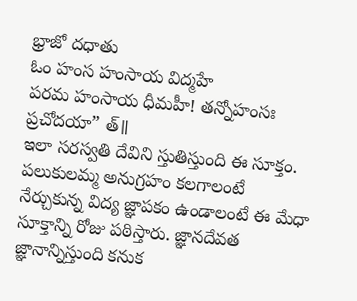భ్రాజో దధాతు
ఓం హంస హంసాయ విద్మహే
పరమ హంసాయ ధీమహీ! తన్నోహంసః ప్రచోదయా” త్॥
ఇలా సరస్వతి దేవిని స్తుతిస్తుంది ఈ సూక్తం.
పలుకులమ్మ అనుగ్రహం కలగాలంటే నేర్చుకున్న విద్య జ్ఞాపకం ఉండాలంటే ఈ మేధా సూక్తాన్ని రోజు పఠిస్తారు. జ్ఞానదేవత జ్ఞానాన్నిస్తుంది కనుక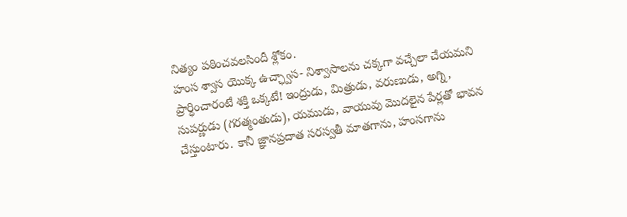నిత్యం పఠించవలసిందీ శ్లోకం.
హంస శ్వాస యొక్క ఉచ్ఛ్వాస- నిశ్వాసాలను చక్కగా వచ్చేలా చేయమని ప్రార్ధించారంటే శక్తి ఒక్కటే! ఇంద్రుడు, మిత్రుడు, వరుణుడు, అగ్ని, సుపర్ణుడు (గరత్మంతుడు), యముడు, వాయువు మొదలైన పేర్లతో భావన చేస్తుంటారు. కానీ జ్ఞానప్రదాత సరస్వతీ మాతగాను, హంసగాను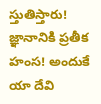స్తుతిస్తారు! జ్ఞానానికి ప్రతీక హంస! అందుకే
యా దేవి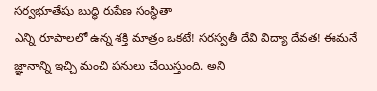సర్వభూతేషు బుద్ధి రుపేణ సంస్థితా
ఎన్ని రూపాలలో ఉన్న శక్తి మాత్రం ఒకటే! సరస్వతీ దేవి విద్యా దేవత! ఈమనే జ్ఞానాన్ని ఇచ్చి మంచి పనులు చేయిస్తుంది. అని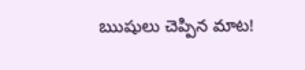ఋషులు చెప్పిన మాట!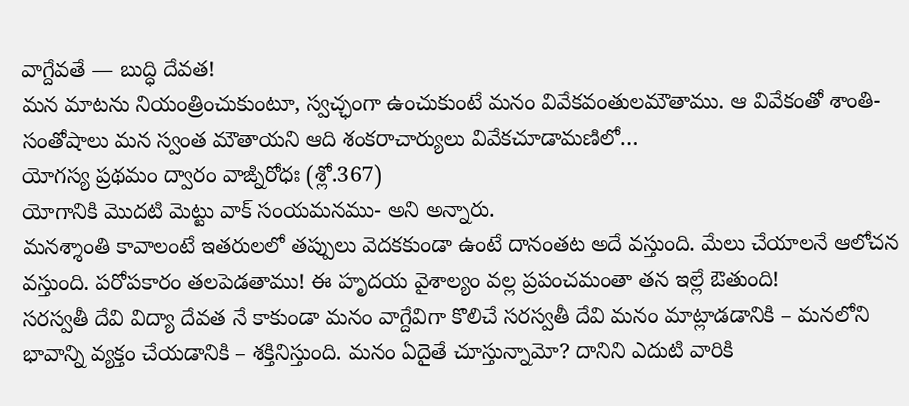వాగ్దేవతే — బుద్ధి దేవత!
మన మాటను నియంత్రించుకుంటూ, స్వచ్ఛంగా ఉంచుకుంటే మనం వివేకవంతులమౌతాము. ఆ వివేకంతో శాంతి- సంతోషాలు మన స్వంత మౌతాయని ఆది శంకరాచార్యులు వివేకచూడామణిలో…
యోగస్య ప్రథమం ద్వారం వాఙ్నిరోధః (శ్లో.367)
యోగానికి మొదటి మెట్టు వాక్ సంయమనము- అని అన్నారు.
మనశ్శాంతి కావాలంటే ఇతరులలో తప్పులు వెదకకుండా ఉంటే దానంతట అదే వస్తుంది. మేలు చేయాలనే ఆలోచన వస్తుంది. పరోపకారం తలపెడతాము! ఈ హృదయ వైశాల్యం వల్ల ప్రపంచమంతా తన ఇల్లే ఔతుంది!
సరస్వతీ దేవి విద్యా దేవత నే కాకుండా మనం వాగ్దేవిగా కొలిచే సరస్వతీ దేవి మనం మాట్లాడడానికి – మనలోని భావాన్ని వ్యక్తం చేయడానికి – శక్తినిస్తుంది. మనం ఏదైతే చూస్తున్నామో? దానిని ఎదుటి వారికి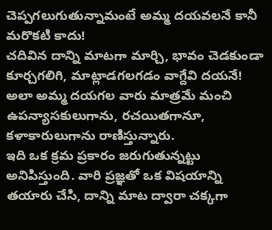చెప్పగలుగుతున్నామంటే అమ్మ దయవలనే కానీ మరొకటి కాదు!
చదివిన దాన్ని మాటగా మార్చి, భావం చెడకుండా కూర్చగలిగి, మాట్లాడగలగడం వాగ్దేవి దయనే! అలా అమ్మ దయగల వారు మాత్రమే మంచి ఉపన్యాసకులుగాను, రచయితగానూ, కళాకారులుగాను రాణిస్తున్నారు.
ఇది ఒక క్రమ ప్రకారం జరుగుతున్నట్టు అనిపిస్తుంది. వారి ప్రజ్ఞతో ఒక విషయాన్ని తయారు చేసి, దాన్ని మాట ద్వారా చక్కగా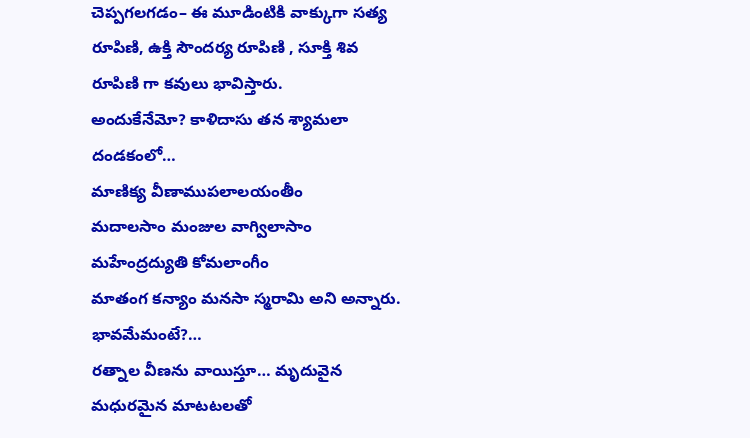చెప్పగలగడం– ఈ మూడింటికి వాక్కుగా సత్య రూపిణి, ఉక్తి సౌందర్య రూపిణి , సూక్తి శివ రూపిణి గా కవులు భావిస్తారు.
అందుకేనేమో? కాళిదాసు తన శ్యామలా దండకంలో…
మాణిక్య వీణాముపలాలయంతీం
మదాలసాం మంజుల వాగ్విలాసాం
మహేంద్రద్యుతి కోమలాంగీం
మాతంగ కన్యాం మనసా స్మరామి అని అన్నారు.
భావమేమంటే?…
రత్నాల వీణను వాయిస్తూ… మృదువైన మధురమైన మాటటలతో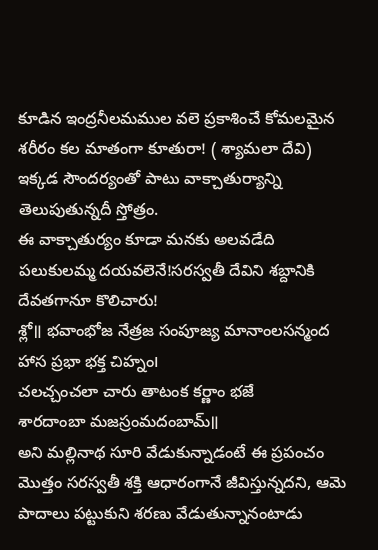కూడిన ఇంద్రనీలమముల వలె ప్రకాశించే కోమలమైన శరీరం కల మాతంగా కూతురా! ( శ్యామలా దేవి)
ఇక్కడ సౌందర్యంతో పాటు వాక్చాతుర్యాన్ని తెలుపుతున్నదీ స్తోత్రం.
ఈ వాక్చాతుర్యం కూడా మనకు అలవడేది పలుకులమ్మ దయవలెనే!సరస్వతీ దేవిని శబ్దానికి దేవతగానూ కొలిచారు!
శ్లో॥ భవాంభోజ నేత్రజ సంపూజ్య మానాంలసన్మంద
హాస ప్రభా భక్త చిహ్నం౹
చలచ్చంచలా చారు తాటంక కర్ణాం భజే
శారదాంబా మజస్రంమదంబామ్॥
అని మల్లినాథ సూరి వేడుకున్నాడంటే ఈ ప్రపంచం మొత్తం సరస్వతీ శక్తి ఆధారంగానే జీవిస్తున్నదని, ఆమె పాదాలు పట్టుకుని శరణు వేడుతున్నానంటాడు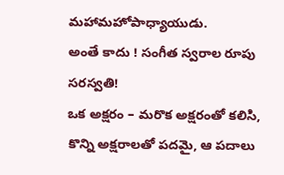మహామహోపాధ్యాయుడు.
అంతే కాదు ! సంగీత స్వరాల రూపు సరస్వతి!
ఒక అక్షరం – మరొక అక్షరంతో కలిసి, కొన్ని అక్షరాలతో పదమై, ఆ పదాలు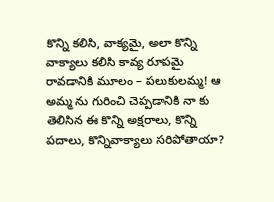కొన్ని కలిసి, వాక్యమై, అలా కొన్ని వాక్యాలు కలిసి కావ్య రూపమై రావడానికి మూలం – పలుకులమ్మ! ఆ అమ్మ ను గురించి చెప్పడానికి నా కు తెలిసిన ఈ కొన్ని అక్షరాలు, కొన్ని పదాలు, కొన్నివాక్యాలు సరిపోతాయా?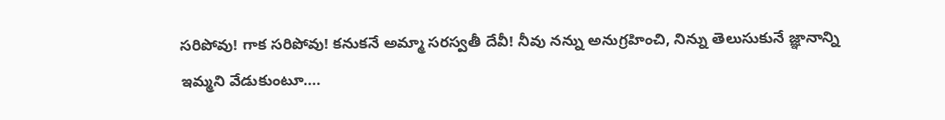సరిపోవు! గాక సరిపోవు! కనుకనే అమ్మా సరస్వతీ దేవీ! నీవు నన్ను అనుగ్రహించి, నిన్ను తెలుసుకునే జ్ఞానాన్ని ఇమ్మని వేడుకుంటూ….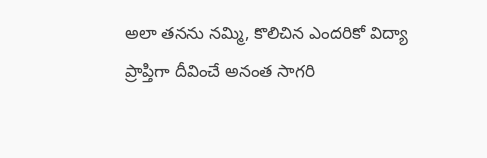అలా తనను నమ్మి, కొలిచిన ఎందరికో విద్యా ప్రాప్తిగా దీవించే అనంత సాగరి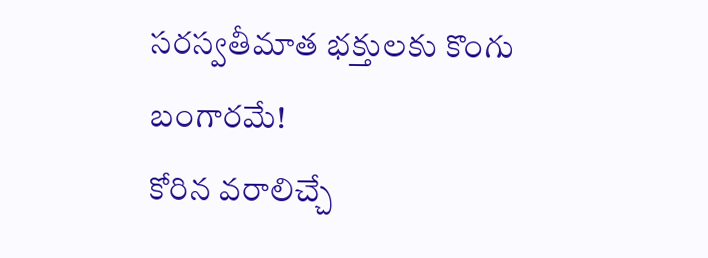సరస్వతీమాత భక్తులకు కొంగు బంగారమే!
కోరిన వరాలిచ్చే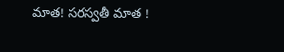మాత! సరస్వతీ మాత !